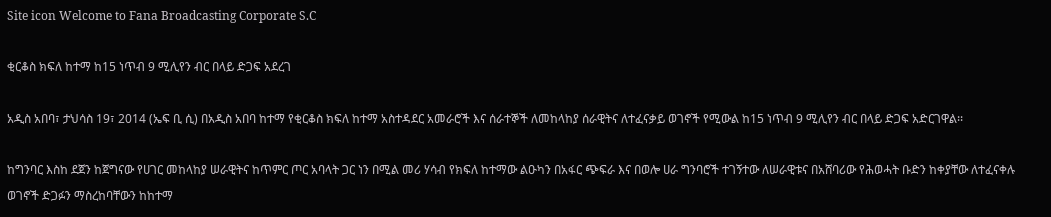Site icon Welcome to Fana Broadcasting Corporate S.C

ቂርቆስ ክፍለ ከተማ ከ15 ነጥብ 9 ሚሊየን ብር በላይ ድጋፍ አደረገ

አዲስ አበባ፣ ታህሳስ 19፣ 2014 (ኤፍ ቢ ሲ) በአዲስ አበባ ከተማ የቂርቆስ ክፍለ ከተማ አስተዳደር አመራሮች እና ሰራተኞች ለመከላከያ ሰራዊትና ለተፈናቃይ ወገኖች የሚውል ከ15 ነጥብ 9 ሚሊየን ብር በላይ ድጋፍ አድርገዋል፡፡

ከግንባር እስከ ደጀን ከጀግናው የሀገር መከላከያ ሠራዊትና ከጥምር ጦር አባላት ጋር ነን በሚል መሪ ሃሳብ የክፍለ ከተማው ልዑካን በአፋር ጭፍራ እና በወሎ ሀራ ግንባሮች ተገኝተው ለሠራዊቱና በአሸባሪው የሕወሓት ቡድን ከቀያቸው ለተፈናቀሉ ወገኖች ድጋፉን ማስረከባቸውን ከከተማ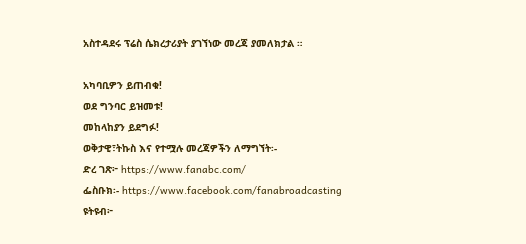አስተዳደሩ ፕሬስ ሴክረታሪያት ያገኘነው መረጃ ያመለክታል ።

አካባቢዎን ይጠብቁ!
ወደ ግንባር ይዝመቱ!
መከላከያን ይደግፉ!
ወቅታዊ፣ትኩስ እና የተሟሉ መረጃዎችን ለማግኘት፡-
ድረ ገጽ፦ https://www.fanabc.com/
ፌስቡክ፡- https://www.facebook.com/fanabroadcasting
ዩትዩብ፦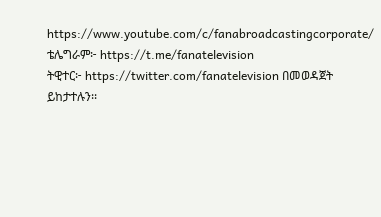https://www.youtube.com/c/fanabroadcastingcorporate/
ቴሌግራም፦ https://t.me/fanatelevision
ትዊተር፦ https://twitter.com/fanatelevision በመወዳጀት ይከታተሉን፡፡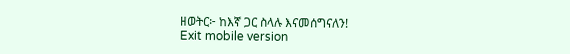ዘወትር፦ ከእኛ ጋር ስላሉ እናመሰግናለን!
Exit mobile version